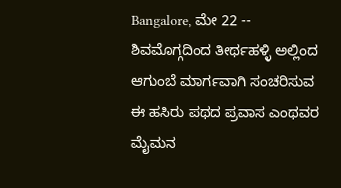Bangalore, ಮೇ 22 -- ಶಿವಮೊಗ್ಗದಿಂದ ತೀರ್ಥಹಳ್ಳಿ ಅಲ್ಲಿಂದ ಆಗುಂಬೆ ಮಾರ್ಗವಾಗಿ ಸಂಚರಿಸುವ ಈ ಹಸಿರು ಪಥದ ಪ್ರವಾಸ ಎಂಥವರ ಮೈಮನ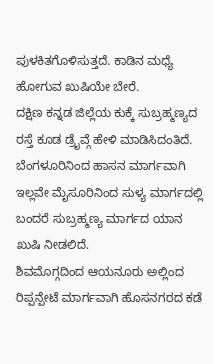ಪುಳಕಿತಗೊಳಿಸುತ್ತದೆ. ಕಾಡಿನ ಮಧ್ಯೆ ಹೋಗುವ ಖುಷಿಯೇ ಬೇರೆ.
ದಕ್ಷಿಣ ಕನ್ನಡ ಜಿಲ್ಲೆಯ ಕುಕ್ಕೆ ಸುಬ್ರಹ್ಮಣ್ಯದ ರಸ್ತೆ ಕೂಡ ಡ್ರೈವ್ಗೆ ಹೇಳಿ ಮಾಡಿಸಿದಂತಿದೆ. ಬೆಂಗಳೂರಿನಿಂದ ಹಾಸನ ಮಾರ್ಗವಾಗಿ ಇಲ್ಲವೇ ಮೈಸೂರಿನಿಂದ ಸುಳ್ಯ ಮಾರ್ಗದಲ್ಲಿ ಬಂದರೆ ಸುಬ್ರಹ್ಮಣ್ಯ ಮಾರ್ಗದ ಯಾನ ಖುಷಿ ನೀಡಲಿದೆ.
ಶಿವಮೊಗ್ಗದಿಂದ ಆಯನೂರು ಅಲ್ಲಿಂದ ರಿಪ್ಪನ್ಪೇಟೆ ಮಾರ್ಗವಾಗಿ ಹೊಸನಗರದ ಕಡೆ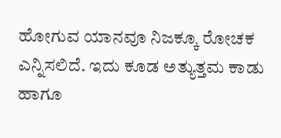ಹೋಗುವ ಯಾನವೂ ನಿಜಕ್ಕೂ ರೋಚಕ ಎನ್ನಿಸಲಿದೆ. ಇದು ಕೂಡ ಅತ್ಯುತ್ತಮ ಕಾಡು ಹಾಗೂ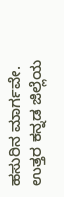ಹಸುರಿನ ಮಾರ್ಗವೇ.
ಉತ್ತರ ಕನ್ನಡ ಜಿಲ್ಲೆಯ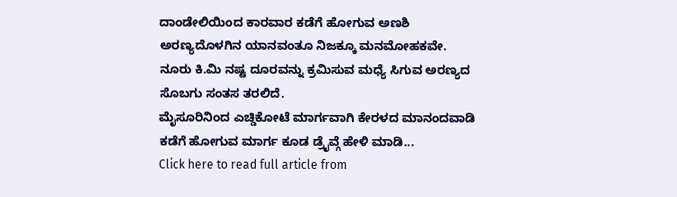ದಾಂಡೇಲಿಯಿಂದ ಕಾರವಾರ ಕಡೆಗೆ ಹೋಗುವ ಅಣಶಿ ಅರಣ್ಯದೊಳಗಿನ ಯಾನವಂತೂ ನಿಜಕ್ಕೂ ಮನಮೋಹಕವೇ. ನೂರು ಕಿ.ಮಿ ನಷ್ಟ ದೂರವನ್ನು ಕ್ರಮಿಸುವ ಮಧ್ಯೆ ಸಿಗುವ ಅರಣ್ಯದ ಸೊಬಗು ಸಂತಸ ತರಲಿದೆ.
ಮೈಸೂರಿನಿಂದ ಎಚ್ಡಿಕೋಟೆ ಮಾರ್ಗವಾಗಿ ಕೇರಳದ ಮಾನಂದವಾಡಿ ಕಡೆಗೆ ಹೋಗುವ ಮಾರ್ಗ ಕೂಡ ಡ್ರೈವ್ಗೆ ಹೇಳಿ ಮಾಡಿ...
Click here to read full article from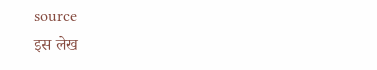source
इस लेख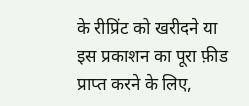के रीप्रिंट को खरीदने या इस प्रकाशन का पूरा फ़ीड प्राप्त करने के लिए,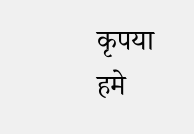कृपया
हमे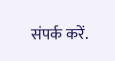संपर्क करें.